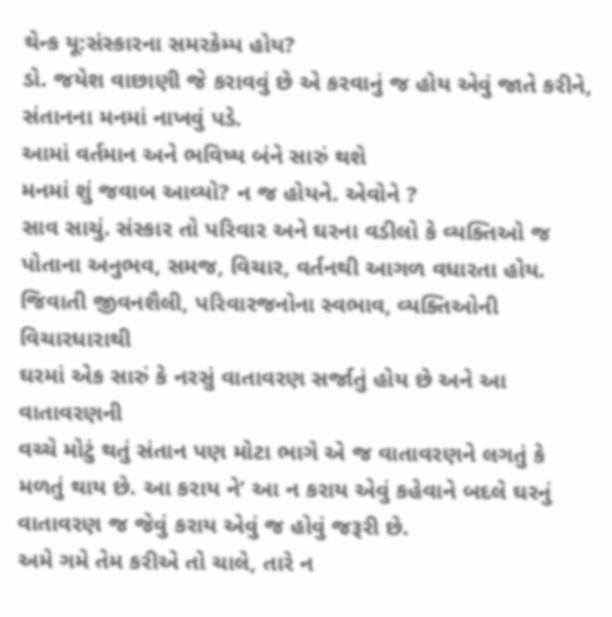થેન્ક યૂ:સંસ્કારના સમરકેમ્પ હોય?
ડો. જયેશ વાછાણી જે કરાવવું છે એ કરવાનું જ હોય એવું જાતે કરીને, સંતાનના મનમાં નાખવું પડે.
આમાં વર્તમાન અને ભવિષ્ય બંને સારું થશે
મનમાં શું જવાબ આવ્યો? ન જ હોયને. એવોને ?
સાવ સાચું. સંસ્કાર તો પરિવાર અને ઘરના વડીલો કે વ્યક્તિઓ જ
પોતાના અનુભવ, સમજ, વિચાર, વર્તનથી આગળ વધારતા હોય.
જિવાતી જીવનશૈલી, પરિવારજનોના સ્વભાવ, વ્યક્તિઓની વિચારધારાથી
ઘરમાં એક સારું કે નરસું વાતાવરણ સર્જાતું હોય છે અને આ વાતાવરણની
વચ્ચે મોટું થતું સંતાન પણ મોટા ભાગે એ જ વાતાવરણને લગતું કે
મળતું થાય છે. આ કરાય ને’ આ ન કરાય એવું કહેવાને બદલે ઘરનું
વાતાવરણ જ જેવું કરાય એવું જ હોવું જરૂરી છે.
અમે ગમે તેમ કરીએ તો ચાલે, તારે ન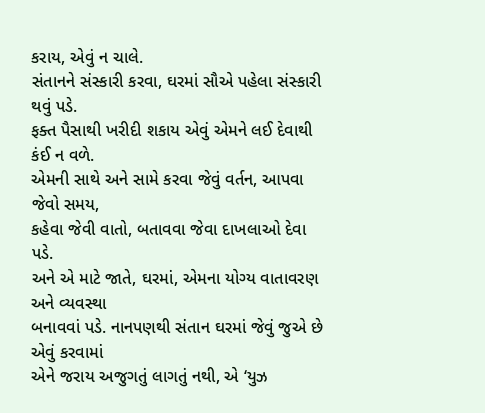કરાય, એવું ન ચાલે.
સંતાનને સંસ્કારી કરવા, ઘરમાં સૌએ પહેલા સંસ્કારી થવું પડે.
ફક્ત પૈસાથી ખરીદી શકાય એવું એમને લઈ દેવાથી કંઈ ન વળે.
એમની સાથે અને સામે કરવા જેવું વર્તન, આપવા જેવો સમય,
કહેવા જેવી વાતો, બતાવવા જેવા દાખલાઓ દેવા પડે.
અને એ માટે જાતે, ઘરમાં, એમના યોગ્ય વાતાવરણ અને વ્યવસ્થા
બનાવવાં પડે. નાનપણથી સંતાન ઘરમાં જેવું જુએ છે એવું કરવામાં
એને જરાય અજુગતું લાગતું નથી, એ ‘યુઝ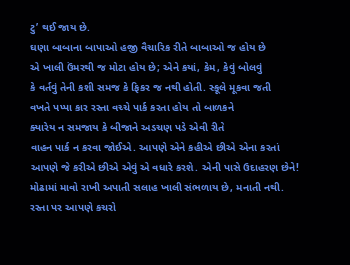ટુ’ થઈ જાય છે.
ઘણા બાબાના બાપાઓ હજી વૈચારિક રીતે બાબાઓ જ હોય છે
એ ખાલી ઉંમરથી જ મોટા હોય છે; એને કયાં, કેમ, કેવું બોલવું
કે વર્તવું તેની કશી સમજ કે ફિકર જ નથી હોતી. સ્કૂલે મૂકવા જતી
વખતે પપ્પા કાર રસ્તા વચ્ચે પાર્ક કરતા હોય તો બાળકને
ક્યારેય ન સમજાય કે બીજાને અડચણ પડે એવી રીતે
વાહન પાર્ક ન કરવા જોઈએ. આપણે એને કહીએ છીએ એના કરતાં
આપણે જે કરીએ છીએ એવું એ વધારે કરશે. એની પાસે ઉદાહરણ છેને!
મોઢામાં માવો રાખી અપાતી સલાહ ખાલી સંભળાય છે, મનાતી નથી.
રસ્તા પર આપણે કચરો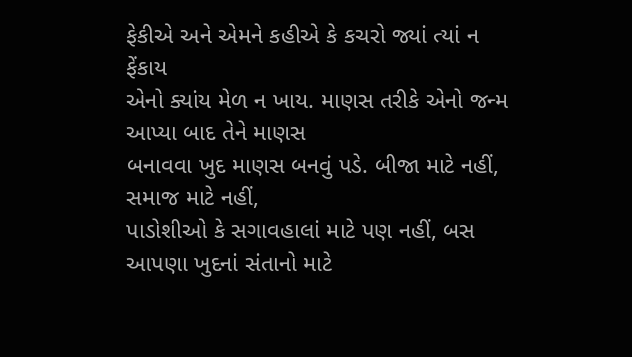ફેકીએ અને એમને કહીએ કે કચરો જ્યાં ત્યાં ન ફેંકાય
એનો ક્યાંય મેળ ન ખાય. માણસ તરીકે એનો જન્મ આપ્યા બાદ તેને માણસ
બનાવવા ખુદ માણસ બનવું પડે. બીજા માટે નહીં, સમાજ માટે નહીં,
પાડોશીઓ કે સગાવહાલાં માટે પણ નહીં, બસ આપણા ખુદનાં સંતાનો માટે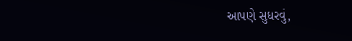આપણે સુધરવું,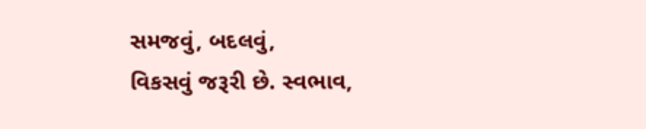સમજવું, બદલવું,
વિકસવું જરૂરી છે. સ્વભાવ,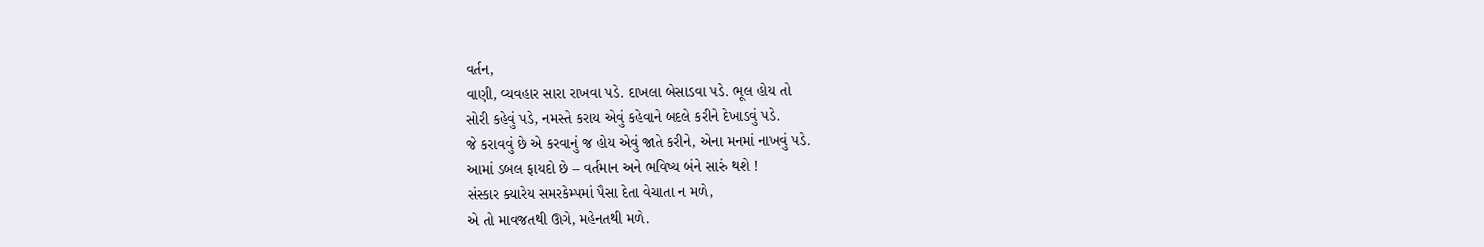વર્તન,
વાણી, વ્યવહાર સારા રાખવા પડે. દાખલા બેસાડવા પડે. ભૂલ હોય તો
સોરી કહેવું પડે, નમસ્તે કરાય એવું કહેવાને બદલે કરીને દેખાડવું પડે.
જે કરાવવું છે એ કરવાનું જ હોય એવું જાતે કરીને, એના મનમાં નાખવું પડે.
આમાં ડબલ ફાયદો છે – વર્તમાન અને ભવિષ્ય બંને સારું થશે !
સંસ્કાર ક્યારેય સમરકેમ્પમાં પૈસા દેતા વેચાતા ન મળે,
એ તો માવજતથી ઊગે, મહેનતથી મળે.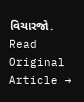વિચારજો.
Read Original Article →